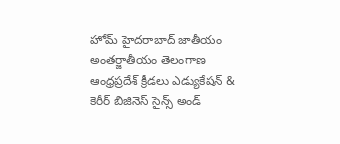హోమ్ హైదరాబాద్‌ జాతీయం అంతర్జాతీయం తెలంగాణ ఆంధ్రప్రదేశ్ క్రీడలు ఎడ్యుకేషన్ & కెరీర్‌ బిజినెస్ సైన్స్‌ అండ్‌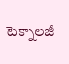టెక్నాలజీ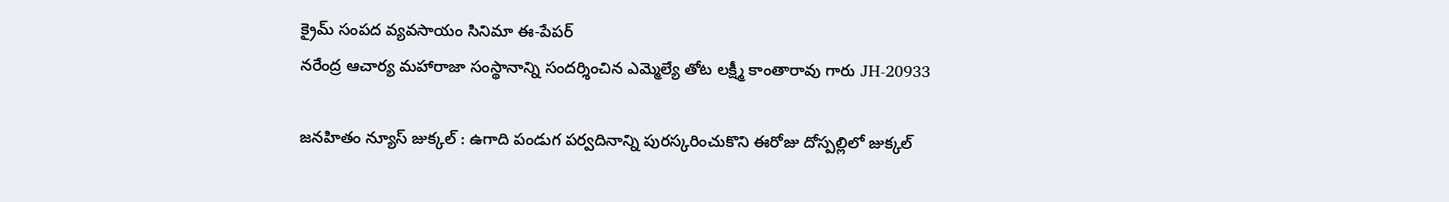క్రైమ్‌ సంపద వ్యవసాయం సినిమా ఈ-పేపర్
నరేంద్ర ఆచార్య మహారాజా సంస్థానాన్ని సందర్శించిన ఎమ్మెల్యే తోట లక్ష్మీ కాంతారావు గారు JH-20933

జనహితం న్యూస్ జుక్కల్ : ఉగాది పండుగ పర్వదినాన్ని పురస్కరించుకొని ఈరోజు దోస్పల్లిలో జుక్కల్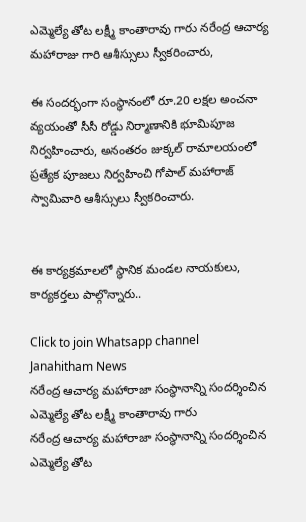ఎమ్మెల్యే తోట లక్ష్మీ కాంతారావు గారు నరేంద్ర ఆచార్య మహారాజు గారి ఆశీస్సులు స్వీకరించారు,

ఈ సందర్భంగా సంస్థానంలో రూ.20 లక్షల అంచనా వ్యయంతో సీసీ రోడ్డు నిర్మాణానికి భూమిపూజ నిర్వహించారు, అనంతరం జుక్కల్ రామాలయంలో ప్రత్యేక పూజలు నిర్వహించి గోపాల్ మహారాజ్ స్వామివారి ఆశీస్సులు స్వీకరించారు.


ఈ కార్యక్రమాలలో స్థానిక మండల నాయకులు, కార్యకర్తలు పాల్గొన్నారు..

Click to join Whatsapp channel
Janahitham News
నరేంద్ర ఆచార్య మహారాజా సంస్థానాన్ని సందర్శించిన ఎమ్మెల్యే తోట లక్ష్మీ కాంతారావు గారు
నరేంద్ర ఆచార్య మహారాజా సంస్థానాన్ని సందర్శించిన ఎమ్మెల్యే తోట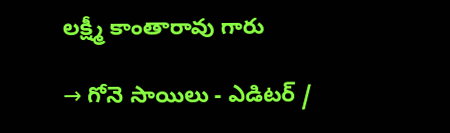లక్ష్మీ కాంతారావు గారు

→ గోనె సాయిలు - ఎడిటర్‌ /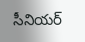సీనియర్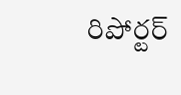రిపోర్టర్